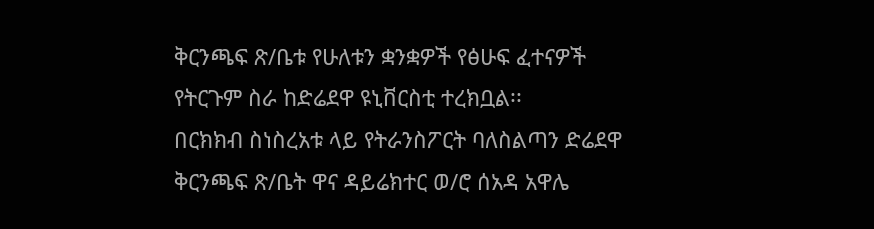ቅርንጫፍ ጽ/ቤቱ የሁለቱን ቋንቋዎች የፅሁፍ ፈተናዎች የትርጉም ስራ ከድሬደዋ ዩኒቨርስቲ ተረክቧል፡፡
በርክክብ ስነስረአቱ ላይ የትራንስፖርት ባለስልጣን ድሬደዋ ቅርንጫፍ ጽ/ቤት ዋና ዳይሬክተር ወ/ሮ ሰአዳ አዋሌ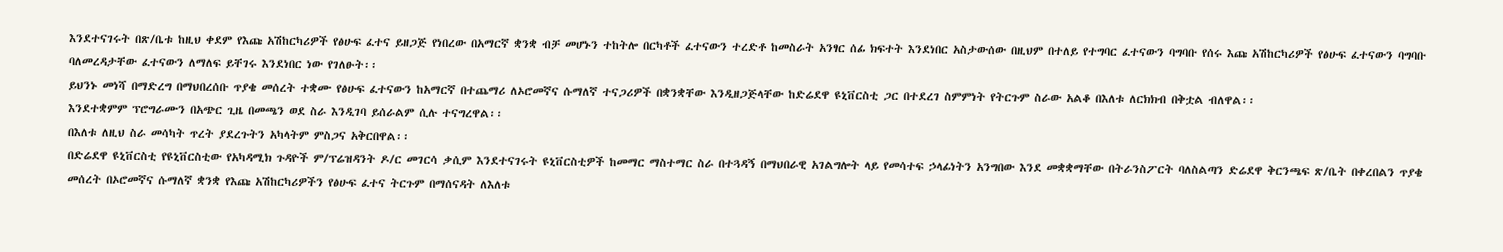እንደተናገሩት በጽ/ቤቱ ከዚህ ቀደም የእጩ አሽከርካሪዎች የፅሁፍ ፈተና ይዘጋጅ የነበረው በአማርኛ ቋንቋ ብቻ መሆኑን ተከትሎ በርካቶች ፈተናውን ተረድቶ ከመስራት አንፃር ሰፊ ክፍተት እንደነበር አስታውሰው በዚህም በተለይ የተግባር ፈተናውን ባግባቡ የሰሩ እጩ አሽከርካሪዎች የፅሁፍ ፈተናውን ባግባቡ ባለመረዳታቸው ፈተናውን ለማለፍ ይቸገሩ እንደነበር ነው የገለፁት፡፡
ይህንኑ መነሻ በማድረግ በማህበረሰቡ ጥያቄ መሰረት ተቋሙ የፅሁፍ ፈተናውን ከአማርኛ በተጨማሪ ለኦሮመኛና ሱማለኛ ተናጋሪዎች በቋንቋቸው እንዲዘጋጅላቸው ከድሬደዋ ዩኒቨርስቲ ጋር በተደረገ ስምምነት የትርጉም ስራው አልቆ በእለቱ ለርክክብ በቅቷል ብለዋል፡፡
እንደተቋምም ፕሮግራሙን በአጭር ጊዜ በመጫን ወደ ስራ እንዲገባ ይሰራልም ሲሉ ተናግረዋል፡፡
በእለቱ ለዚህ ስራ መሳካት ጥረት ያደረጉትን አካላትም ምስጋና አቅርበዋል፡፡
በድሬደዋ ዩኒቨርስቲ የዩኒቨርስቲው የአካዳሚክ ጉዳዮች ም/ፕሬዝዳንት ዶ/ር መገርሳ ቃሲም እንደተናገሩት ዩኒቨርስቲዎች ከመማር ማስተማር ስራ በተጓዳኝ በማህበራዊ አገልግሎት ላይ የመሳተፍ ኃላፊነትን አንግበው እንደ መቋቋማቸው በትራንስፖርት ባለስልጣን ድሬደዋ ቅርንጫፍ ጽ/ቤት በቀረበልን ጥያቄ መሰረት በኦሮመኛና ሱማለኛ ቋንቋ የእጩ አሽከርካሪዎችን የፅሁፍ ፈተና ትርጉም በማሰናዳት ለእለቱ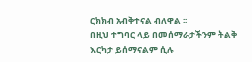ርክክብ አብቅተናል ብለዋል ፡፡
በዚህ ተግባር ላይ በመሰማራታችንም ትልቅ እርካታ ይሰማናልም ሲሉ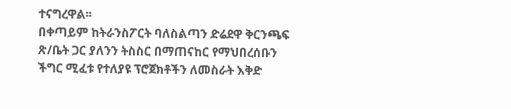ተናግረዋል፡፡
በቀጣይም ከትራንስፖርት ባለስልጣን ድሬደዋ ቅርንጫፍ ጽ/ቤት ጋር ያለንን ትስስር በማጠናከር የማህበረሰቡን ችግር ሚፈቱ የተለያዩ ፕሮጀክቶችን ለመስራት እቅድ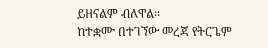ይዘናልም ብለዋል፡፡
ከተቋሙ በተገኘው መረጃ የትርጌም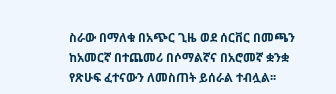ስራው በማለቁ በአጭር ጊዜ ወደ ሰርቨር በመጫን ከአመርኛ በተጨመሪ በሶማልኛና በአሮመኛ ቋንቋ የጽሁፍ ፈተናውን ለመስጠት ይሰራል ተብሏል፡፡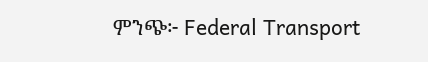ምንጭ፦ Federal Transport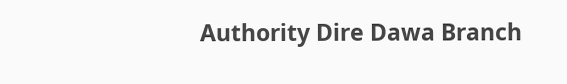Authority Dire Dawa Branch